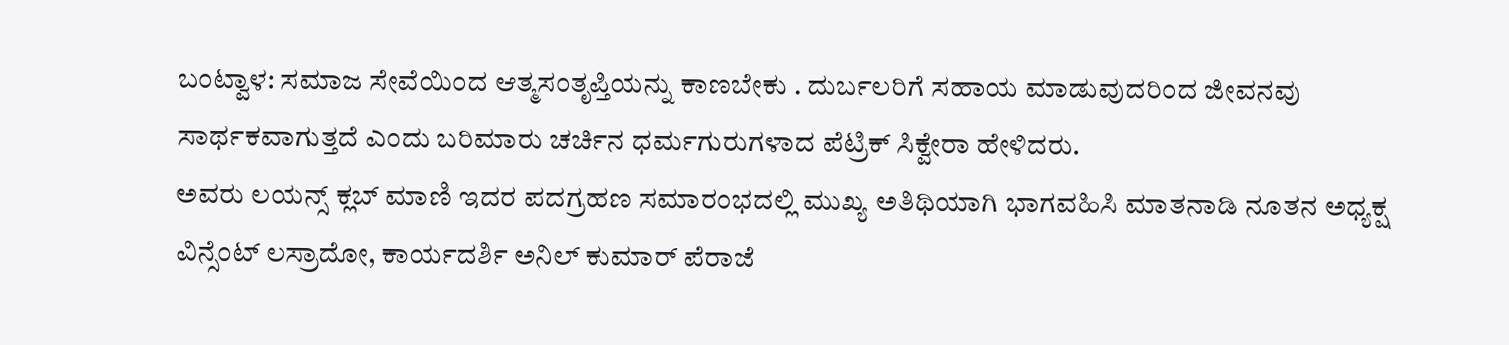ಬಂಟ್ವಾಳ: ಸಮಾಜ ಸೇವೆಯಿಂದ ಆತ್ಮಸಂತೃಪ್ತಿಯನ್ನು ಕಾಣಬೇಕು . ದುರ್ಬಲರಿಗೆ ಸಹಾಯ ಮಾಡುವುದರಿಂದ ಜೀವನವು ಸಾರ್ಥಕವಾಗುತ್ತದೆ ಎಂದು ಬರಿಮಾರು ಚರ್ಚಿನ ಧರ್ಮಗುರುಗಳಾದ ಪೆಟ್ರಿಕ್ ಸಿಕ್ವೇರಾ ಹೇಳಿದರು.
ಅವರು ಲಯನ್ಸ್ ಕ್ಲಬ್ ಮಾಣಿ ಇದರ ಪದಗ್ರಹಣ ಸಮಾರಂಭದಲ್ಲಿ ಮುಖ್ಯ ಅತಿಥಿಯಾಗಿ ಭಾಗವಹಿಸಿ ಮಾತನಾಡಿ ನೂತನ ಅಧ್ಯಕ್ಷ ವಿನ್ಸೆಂಟ್ ಲಸ್ರಾದೋ, ಕಾರ್ಯದರ್ಶಿ ಅನಿಲ್ ಕುಮಾರ್ ಪೆರಾಜೆ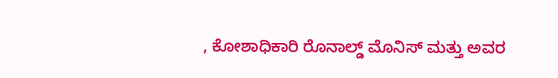, ಕೋಶಾಧಿಕಾರಿ ರೊನಾಲ್ಡ್ ಮೊನಿಸ್ ಮತ್ತು ಅವರ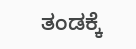ತಂಡಕ್ಕೆ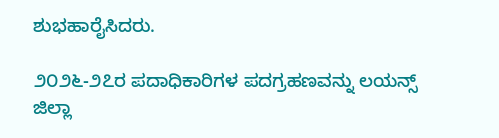ಶುಭಹಾರೈಸಿದರು.

೨೦೨೬-೨೭ರ ಪದಾಧಿಕಾರಿಗಳ ಪದಗ್ರಹಣವನ್ನು ಲಯನ್ಸ್ ಜಿಲ್ಲಾ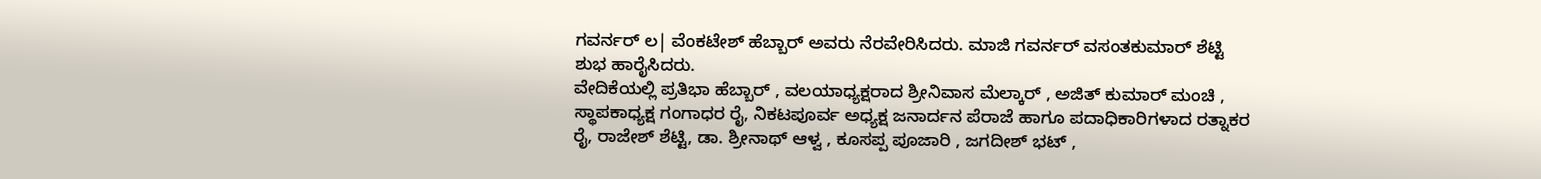ಗವರ್ನರ್ ಲ| ವೆಂಕಟೇಶ್ ಹೆಬ್ಬಾರ್ ಅವರು ನೆರವೇರಿಸಿದರು. ಮಾಜಿ ಗವರ್ನರ್ ವಸಂತಕುಮಾರ್ ಶೆಟ್ಟಿ ಶುಭ ಹಾರೈಸಿದರು.
ವೇದಿಕೆಯಲ್ಲಿ ಪ್ರತಿಭಾ ಹೆಬ್ಬಾರ್ , ವಲಯಾಧ್ಯಕ್ಷರಾದ ಶ್ರೀನಿವಾಸ ಮೆಲ್ಕಾರ್ , ಅಜಿತ್ ಕುಮಾರ್ ಮಂಚಿ , ಸ್ಥಾಪಕಾಧ್ಯಕ್ಷ ಗಂಗಾಧರ ರೈ, ನಿಕಟಪೂರ್ವ ಅಧ್ಯಕ್ಷ ಜನಾರ್ದನ ಪೆರಾಜೆ ಹಾಗೂ ಪದಾಧಿಕಾರಿಗಳಾದ ರತ್ನಾಕರ ರೈ, ರಾಜೇಶ್ ಶೆಟ್ಟಿ, ಡಾ. ಶ್ರೀನಾಥ್ ಆಳ್ವ , ಕೂಸಪ್ಪ ಪೂಜಾರಿ , ಜಗದೀಶ್ ಭಟ್ ,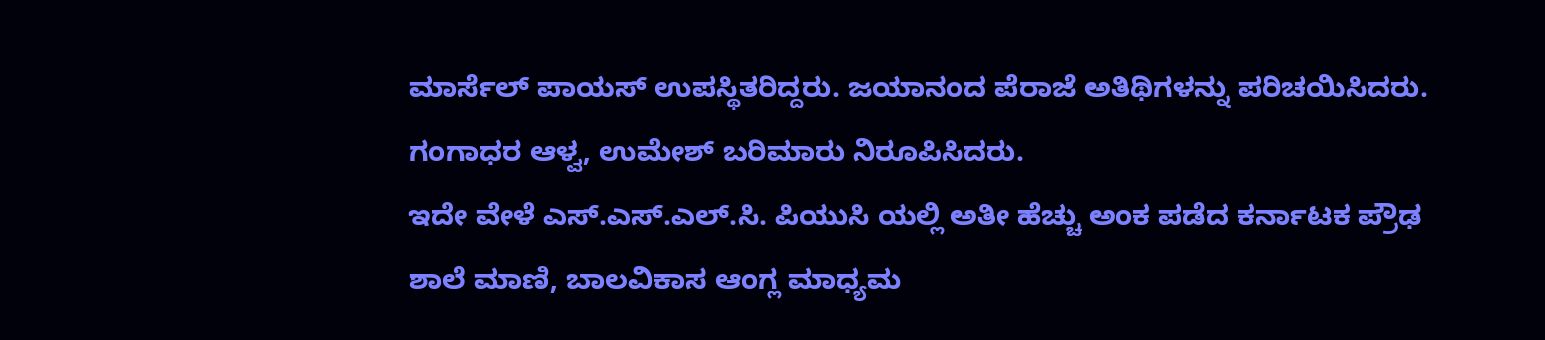ಮಾರ್ಸೆಲ್ ಪಾಯಸ್ ಉಪಸ್ಥಿತರಿದ್ದರು. ಜಯಾನಂದ ಪೆರಾಜೆ ಅತಿಥಿಗಳನ್ನು ಪರಿಚಯಿಸಿದರು. ಗಂಗಾಧರ ಆಳ್ವ, ಉಮೇಶ್ ಬರಿಮಾರು ನಿರೂಪಿಸಿದರು.
ಇದೇ ವೇಳೆ ಎಸ್.ಎಸ್.ಎಲ್.ಸಿ. ಪಿಯುಸಿ ಯಲ್ಲಿ ಅತೀ ಹೆಚ್ಚು ಅಂಕ ಪಡೆದ ಕರ್ನಾಟಕ ಪ್ರೌಢ ಶಾಲೆ ಮಾಣಿ, ಬಾಲವಿಕಾಸ ಆಂಗ್ಲ ಮಾಧ್ಯಮ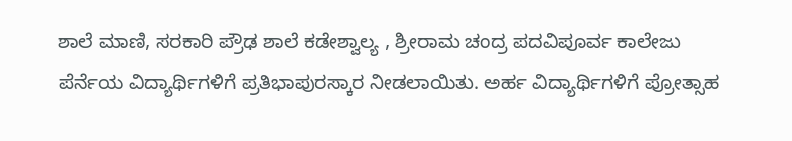ಶಾಲೆ ಮಾಣಿ, ಸರಕಾರಿ ಪ್ರೌಢ ಶಾಲೆ ಕಡೇಶ್ವಾಲ್ಯ , ಶ್ರೀರಾಮ ಚಂದ್ರ ಪದವಿಪೂರ್ವ ಕಾಲೇಜು ಪೆರ್ನೆಯ ವಿದ್ಯಾರ್ಥಿಗಳಿಗೆ ಪ್ರತಿಭಾಪುರಸ್ಕಾರ ನೀಡಲಾಯಿತು. ಅರ್ಹ ವಿದ್ಯಾರ್ಥಿಗಳಿಗೆ ಪ್ರೋತ್ಸಾಹ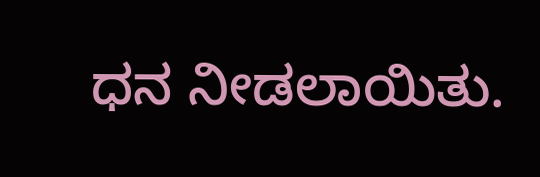ಧನ ನೀಡಲಾಯಿತು.